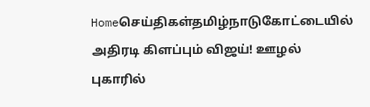Homeசெய்திகள்தமிழ்நாடுகோட்டையில் அதிரடி கிளப்பும் விஜய்! ஊழல் புகாரில்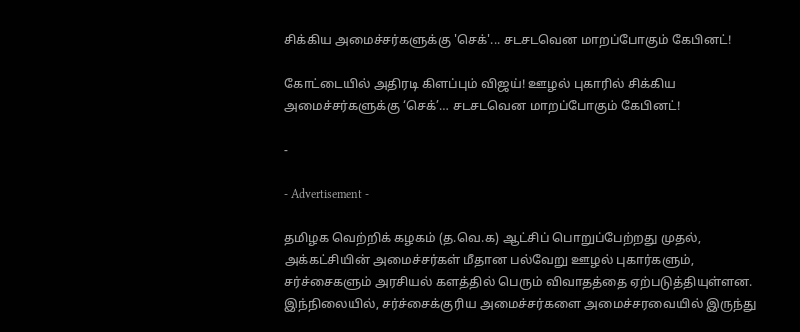சிக்கிய அமைச்சர்களுக்கு 'செக்'... சடசடவென மாறப்போகும் கேபினட்!

கோட்டையில் அதிரடி கிளப்பும் விஜய்! ஊழல் புகாரில் சிக்கிய அமைச்சர்களுக்கு ‘செக்’… சடசடவென மாறப்போகும் கேபினட்!

-

- Advertisement -

தமிழக வெற்றிக் கழகம் (த.வெ.க) ஆட்சிப் பொறுப்பேற்றது முதல், அக்கட்சியின் அமைச்சர்கள் மீதான பல்வேறு ஊழல் புகார்களும், சர்ச்சைகளும் அரசியல் களத்தில் பெரும் விவாதத்தை ஏற்படுத்தியுள்ளன. இந்நிலையில், சர்ச்சைக்குரிய அமைச்சர்களை அமைச்சரவையில் இருந்து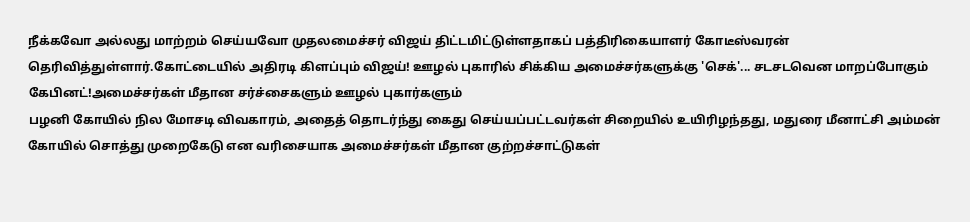நீக்கவோ அல்லது மாற்றம் செய்யவோ முதலமைச்சர் விஜய் திட்டமிட்டுள்ளதாகப் பத்திரிகையாளர் கோடீஸ்வரன் தெரிவித்துள்ளார்.கோட்டையில் அதிரடி கிளப்பும் விஜய்! ஊழல் புகாரில் சிக்கிய அமைச்சர்களுக்கு 'செக்'... சடசடவென மாறப்போகும் கேபினட்!அமைச்சர்கள் மீதான சர்ச்சைகளும் ஊழல் புகார்களும்
பழனி கோயில் நில மோசடி விவகாரம், அதைத் தொடர்ந்து கைது செய்யப்பட்டவர்கள் சிறையில் உயிரிழந்தது, மதுரை மீனாட்சி அம்மன் கோயில் சொத்து முறைகேடு என வரிசையாக அமைச்சர்கள் மீதான குற்றச்சாட்டுகள்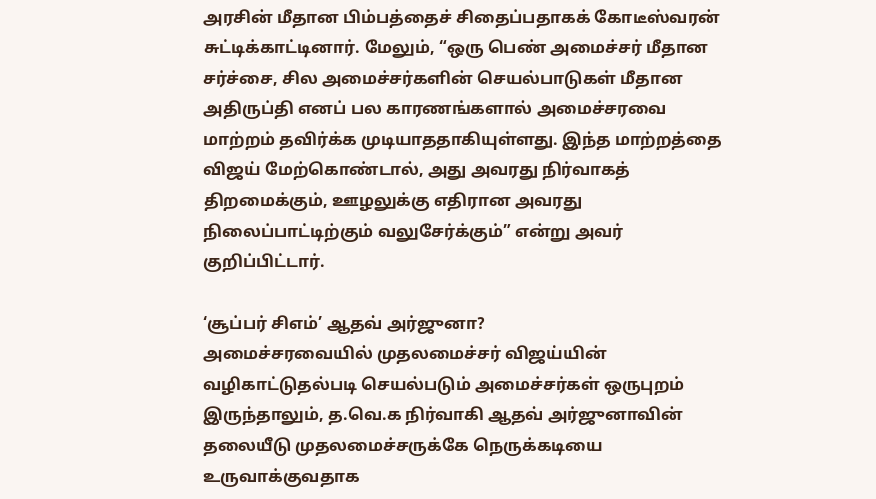அரசின் மீதான பிம்பத்தைச் சிதைப்பதாகக் கோடீஸ்வரன் சுட்டிக்காட்டினார். மேலும், “ஒரு பெண் அமைச்சர் மீதான சர்ச்சை, சில அமைச்சர்களின் செயல்பாடுகள் மீதான அதிருப்தி எனப் பல காரணங்களால் அமைச்சரவை மாற்றம் தவிர்க்க முடியாததாகியுள்ளது. இந்த மாற்றத்தை விஜய் மேற்கொண்டால், அது அவரது நிர்வாகத் திறமைக்கும், ஊழலுக்கு எதிரான அவரது நிலைப்பாட்டிற்கும் வலுசேர்க்கும்” என்று அவர் குறிப்பிட்டார்.

‘சூப்பர் சிஎம்’ ஆதவ் அர்ஜுனா?
அமைச்சரவையில் முதலமைச்சர் விஜய்யின் வழிகாட்டுதல்படி செயல்படும் அமைச்சர்கள் ஒருபுறம் இருந்தாலும், த.வெ.க நிர்வாகி ஆதவ் அர்ஜுனாவின் தலையீடு முதலமைச்சருக்கே நெருக்கடியை உருவாக்குவதாக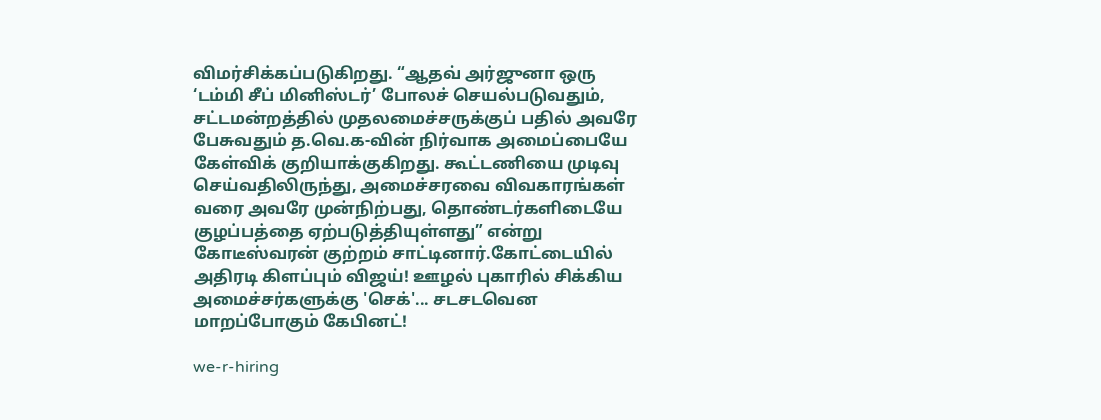விமர்சிக்கப்படுகிறது. “ஆதவ் அர்ஜுனா ஒரு ‘டம்மி சீப் மினிஸ்டர்’ போலச் செயல்படுவதும், சட்டமன்றத்தில் முதலமைச்சருக்குப் பதில் அவரே பேசுவதும் த.வெ.க-வின் நிர்வாக அமைப்பையே கேள்விக் குறியாக்குகிறது. கூட்டணியை முடிவு செய்வதிலிருந்து, அமைச்சரவை விவகாரங்கள் வரை அவரே முன்நிற்பது, தொண்டர்களிடையே குழப்பத்தை ஏற்படுத்தியுள்ளது” என்று கோடீஸ்வரன் குற்றம் சாட்டினார்.கோட்டையில் அதிரடி கிளப்பும் விஜய்! ஊழல் புகாரில் சிக்கிய அமைச்சர்களுக்கு 'செக்'... சடசடவென மாறப்போகும் கேபினட்!

we-r-hiring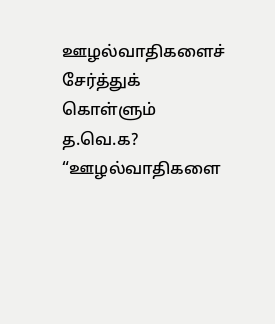ஊழல்வாதிகளைச் சேர்த்துக் கொள்ளும் த.வெ.க?
“ஊழல்வாதிகளை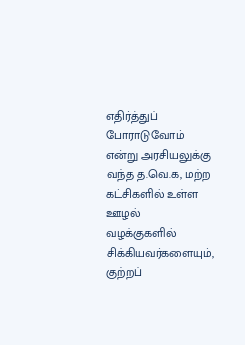எதிர்த்துப் போராடுவோம் என்று அரசியலுக்கு வந்த த.வெ.க, மற்ற கட்சிகளில் உள்ள ஊழல் வழக்குகளில் சிக்கியவர்களையும், குற்றப்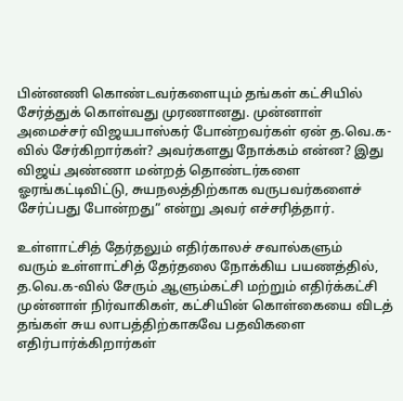பின்னணி கொண்டவர்களையும் தங்கள் கட்சியில் சேர்த்துக் கொள்வது முரணானது. முன்னாள் அமைச்சர் விஜயபாஸ்கர் போன்றவர்கள் ஏன் த.வெ.க-வில் சேர்கிறார்கள்? அவர்களது நோக்கம் என்ன? இது விஜய் அண்ணா மன்றத் தொண்டர்களை ஓரங்கட்டிவிட்டு, சுயநலத்திற்காக வருபவர்களைச் சேர்ப்பது போன்றது” என்று அவர் எச்சரித்தார்.

உள்ளாட்சித் தேர்தலும் எதிர்காலச் சவால்களும்
வரும் உள்ளாட்சித் தேர்தலை நோக்கிய பயணத்தில், த.வெ.க-வில் சேரும் ஆளும்கட்சி மற்றும் எதிர்க்கட்சி முன்னாள் நிர்வாகிகள், கட்சியின் கொள்கையை விடத் தங்கள் சுய லாபத்திற்காகவே பதவிகளை எதிர்பார்க்கிறார்கள்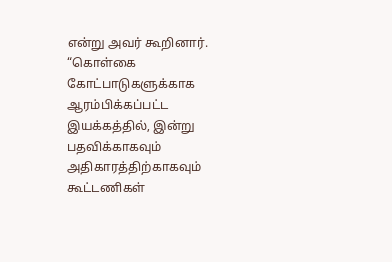என்று அவர் கூறினார். “கொள்கை கோட்பாடுகளுக்காக ஆரம்பிக்கப்பட்ட இயக்கத்தில், இன்று பதவிக்காகவும் அதிகாரத்திற்காகவும் கூட்டணிகள்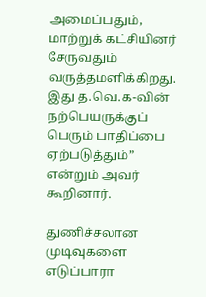அமைப்பதும், மாற்றுக் கட்சியினர் சேருவதும் வருத்தமளிக்கிறது. இது த.வெ.க-வின் நற்பெயருக்குப் பெரும் பாதிப்பை ஏற்படுத்தும்” என்றும் அவர் கூறினார்.

துணிச்சலான முடிவுகளை எடுப்பாரா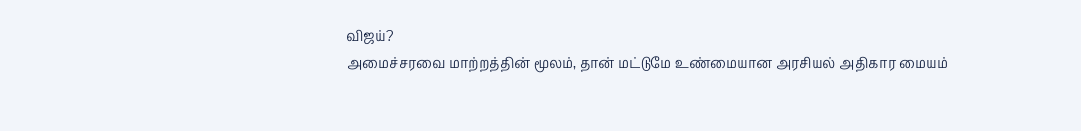விஜய்?
அமைச்சரவை மாற்றத்தின் மூலம், தான் மட்டுமே உண்மையான அரசியல் அதிகார மையம்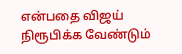என்பதை விஜய் நிரூபிக்க வேண்டும்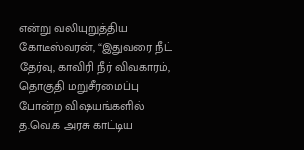என்று வலியுறுத்திய கோடீஸ்வரன், “இதுவரை நீட் தேர்வு, காவிரி நீர் விவகாரம், தொகுதி மறுசீரமைப்பு போன்ற விஷயங்களில் த.வெ.க அரசு காட்டிய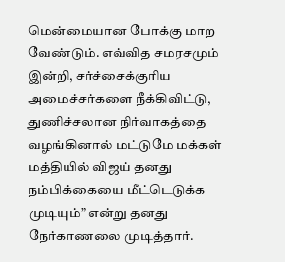மென்மையான போக்கு மாற வேண்டும். எவ்வித சமரசமும் இன்றி, சர்ச்சைக்குரிய அமைச்சர்களை நீக்கிவிட்டு, துணிச்சலான நிர்வாகத்தை வழங்கினால் மட்டுமே மக்கள் மத்தியில் விஜய் தனது நம்பிக்கையை மீட்டெடுக்க முடியும்” என்று தனது நேர்காணலை முடித்தார்.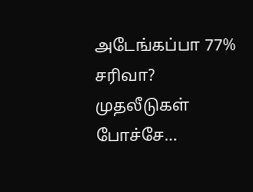அடேங்கப்பா 77% சரிவா? முதலீடுகள் போச்சே…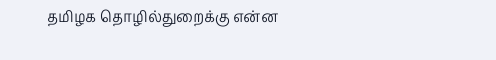தமிழக தொழில்துறைக்கு என்ன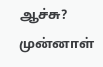ஆச்சு? முன்னாள்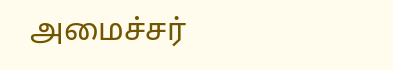அமைச்சர்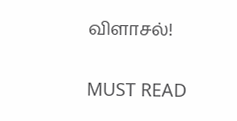விளாசல்!

MUST READ